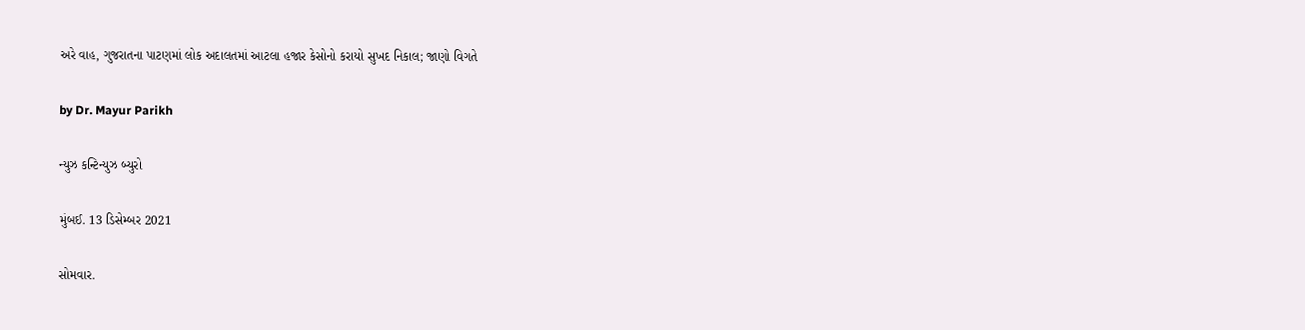અરે વાહ, ગુજરાતના પાટણમાં લોક અદાલતમાં આટલા હજાર કેસોનો કરાયો સુખદ નિકાલ; જાણો વિગતે

by Dr. Mayur Parikh

ન્યુઝ કન્ટિન્યુઝ બ્યુરો

મુંબઈ. 13 ડિસેમ્બર 2021

સોમવાર.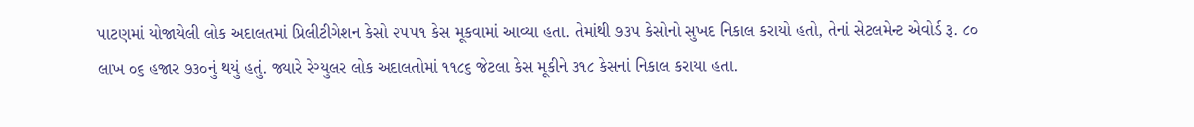પાટણમાં યોજાયેલી લોક અદાલતમાં પ્રિલીટીગેશન કેસો ૨૫૫૧ કેસ મૂકવામાં આવ્યા હતા. તેમાંથી ૭૩૫ કેસોનો સુખદ નિકાલ કરાયો હતો, તેનાં સેટલમેન્ટ એવોર્ડ રૂ. ૮૦ લાખ ૦૬ હજાર ૭૩૦નું થયું હતું. જ્યારે રેગ્યુલર લોક અદાલતોમાં ૧૧૮૬ જેટલા કેસ મૂકીને ૩૧૮ કેસનાં નિકાલ કરાયા હતા.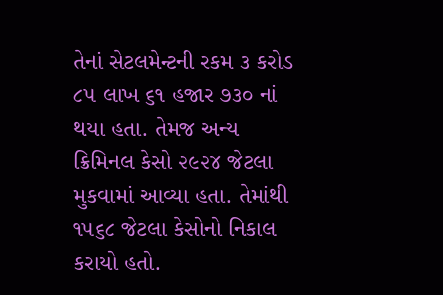તેનાં સેટલમેન્ટની રકમ ૩ કરોડ ૮૫ લાખ ૬૧ હજાર ૭૩૦ નાં થયા હતા. તેમજ અન્ય ક્રિમિનલ કેસો ૨૯૨૪ જેટલા મુકવામાં આવ્યા હતા. તેમાંથી ૧૫૬૮ જેટલા કેસોનો નિકાલ કરાયો હતો.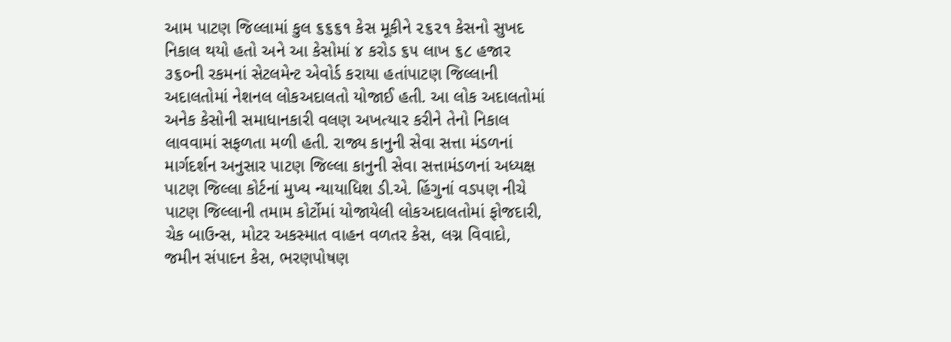આમ પાટણ જિલ્લામાં કુલ ૬૬૬૧ કેસ મૂકીને ૨૬૨૧ કેસનો સુખદ નિકાલ થયો હતો અને આ કેસોમાં ૪ કરોડ ૬૫ લાખ ૬૮ હજાર ૩૬૦ની રકમનાં સેટલમેન્ટ એવોર્ડ કરાયા હતાંપાટણ જિલ્લાની અદાલતોમાં નેશનલ લોકઅદાલતો યોજાઈ હતી. આ લોક અદાલતોમાં અનેક કેસોની સમાધાનકારી વલણ અખત્યાર કરીને તેનો નિકાલ લાવવામાં સફળતા મળી હતી. રાજ્ય કાનુની સેવા સત્તા મંડળનાં માર્ગદર્શન અનુસાર પાટણ જિલ્લા કાનુની સેવા સત્તામંડળનાં અધ્યક્ષ પાટણ જિલ્લા કોર્ટનાં મુખ્ય ન્યાયાધિશ ડી.એ. હિંગુનાં વડપણ નીચે પાટણ જિલ્લાની તમામ કોર્ટોમાં યોજાયેલી લોકઅદાલતોમાં ફોજદારી, ચેક બાઉન્સ, મોટર અકસ્માત વાહન વળતર કેસ, લગ્ન વિવાદો, જમીન સંપાદન કેસ, ભરણપોષણ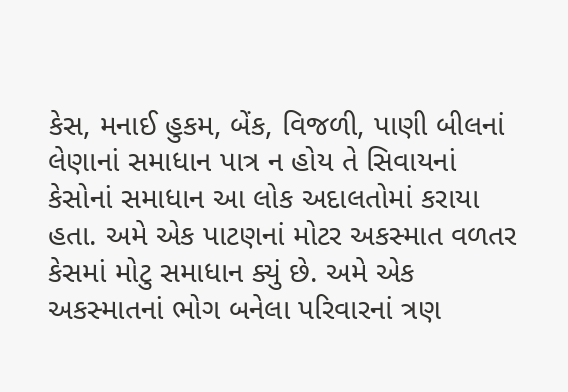કેસ, મનાઈ હુકમ, બેંક, વિજળી, પાણી બીલનાં લેણાનાં સમાધાન પાત્ર ન હોય તે સિવાયનાં કેસોનાં સમાધાન આ લોક અદાલતોમાં કરાયા હતા. અમે એક પાટણનાં મોટર અકસ્માત વળતર કેસમાં મોટુ સમાધાન ક્યું છે. અમે એક અકસ્માતનાં ભોગ બનેલા પરિવારનાં ત્રણ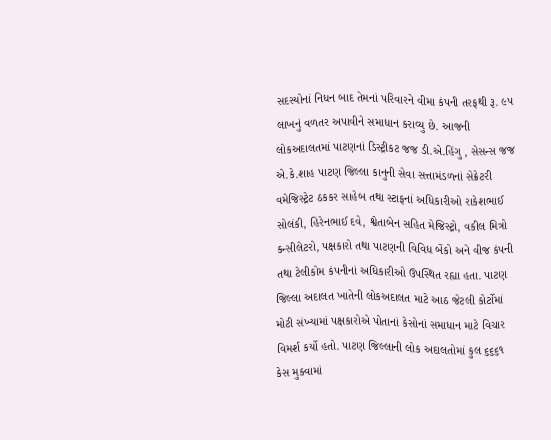સદસ્યોનાં નિધન બાદ તેમનાં પરિવારને વીમા કંપની તરફથી રૂ. ૯૫ લાખનું વળતર અપાવીને સમાધાન કરાવ્યુ છે. આજની લોકઅદાલતમાં પાટણનાં ડિસ્ટ્રીકટ જજ ડી.એ.હિંગુ , સેસન્સ જજ એ.કે.શાહ પાટણ જિલ્લા કાનુની સેવા સત્તામંડળનાં સેક્રેટરી વમેજિસ્ટ્રેટ ઠકકર સાહેબ તથા સ્ટાફનાં અધિકારીઓ રાકેશભાઈ સોલંકી, હિરેનભાઈ દવે, શ્વેતાબેન સહિત મેજિસ્ટ્રો, વકીલ મિત્રો કન્સીલેટરો, પક્ષકારો તથા પાટણની વિવિધ બેંકો અને વીજ કંપની તથા ટેલીકોમ કંપનીનાં અધિકારીઓ ઉપસ્થિત રહ્યા હતા. પાટણ જિલ્લા અદાલત ખાતેની લોકઅદાલત માટે આઠ જેટલી કોર્ટોમાં મોટી સંખ્યામાં પક્ષકારોએ પોતાનાં કેસોનાં સમાધાન માટે વિચાર વિમર્શ કર્યો હતો. પાટણ જિલ્લાની લોક અદાલતોમાં કુલ ૬૬૬૧ કેસ મુક્વામાં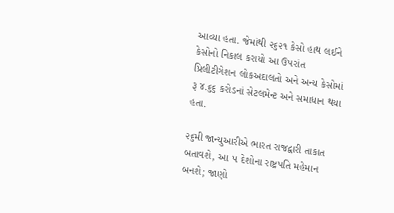આવ્યા હતા. જેમાંથી ૨૬૨૧ કેસો હાથ લઈને કેસોનો નિકાલ કરાયો આ ઉપરાંત પ્રિલીટીગેશન લોકઅદાલતો અને અન્ય કેસોમાં રૂ ૪.૬૬ કરોડનાં સેટલમેન્ટ અને સમાધાન થયા હતા.

૨૬મી જાન્યુઆરીએ ભારત રાજદ્વારી તાકાત બતાવશે, આ ૫ દેશોના રાષ્ટ્રપતિ મહેમાન બનશે; જાણો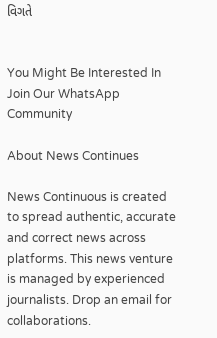વિગતે


You Might Be Interested In
Join Our WhatsApp Community

About News Continues

News Continuous is created to spread authentic, accurate and correct news across platforms. This news venture is managed by experienced journalists. Drop an email for collaborations.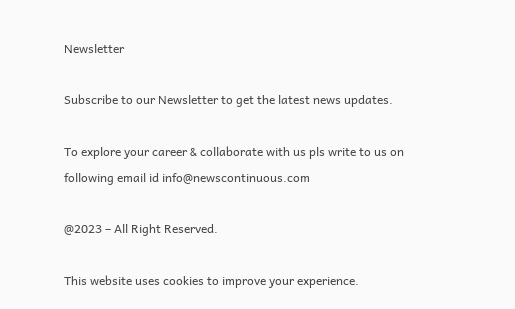Newsletter

Subscribe to our Newsletter to get the latest news updates.

To explore your career & collaborate with us pls write to us on following email id info@newscontinuous.com

@2023 – All Right Reserved.

This website uses cookies to improve your experience.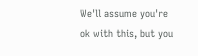We'll assume you're ok with this, but you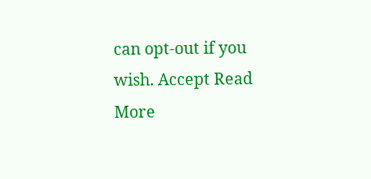can opt-out if you wish. Accept Read More